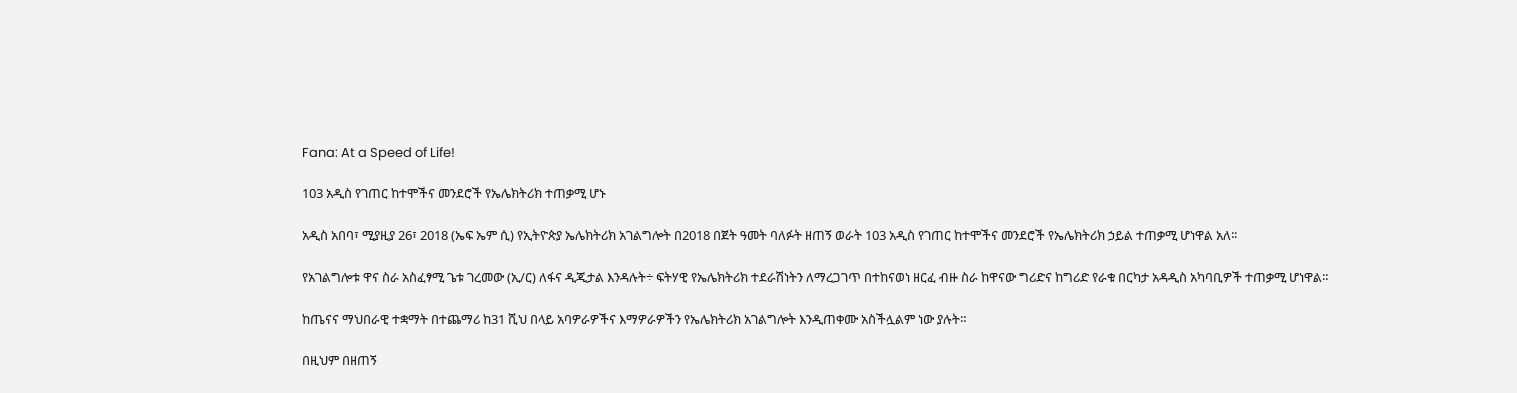Fana: At a Speed of Life!

103 አዲስ የገጠር ከተሞችና መንደሮች የኤሌክትሪክ ተጠቃሚ ሆኑ

አዲስ አበባ፣ ሚያዚያ 26፣ 2018 (ኤፍ ኤም ሲ) የኢትዮጵያ ኤሌክትሪክ አገልግሎት በ2018 በጀት ዓመት ባለፉት ዘጠኝ ወራት 103 አዲስ የገጠር ከተሞችና መንደሮች የኤሌክትሪክ ኃይል ተጠቃሚ ሆነዋል አለ፡፡

የአገልግሎቱ ዋና ስራ አስፈፃሚ ጌቱ ገረመው (ኢ/ር) ለፋና ዲጂታል እንዳሉት÷ ፍትሃዊ የኤሌክትሪክ ተደራሽነትን ለማረጋገጥ በተከናወነ ዘርፈ ብዙ ስራ ከዋናው ግሪድና ከግሪድ የራቁ በርካታ አዳዲስ አካባቢዎች ተጠቃሚ ሆነዋል።

ከጤናና ማህበራዊ ተቋማት በተጨማሪ ከ31 ሺህ በላይ አባዎራዎችና እማዎራዎችን የኤሌክትሪክ አገልግሎት እንዲጠቀሙ አስችሏልም ነው ያሉት።

በዚህም በዘጠኝ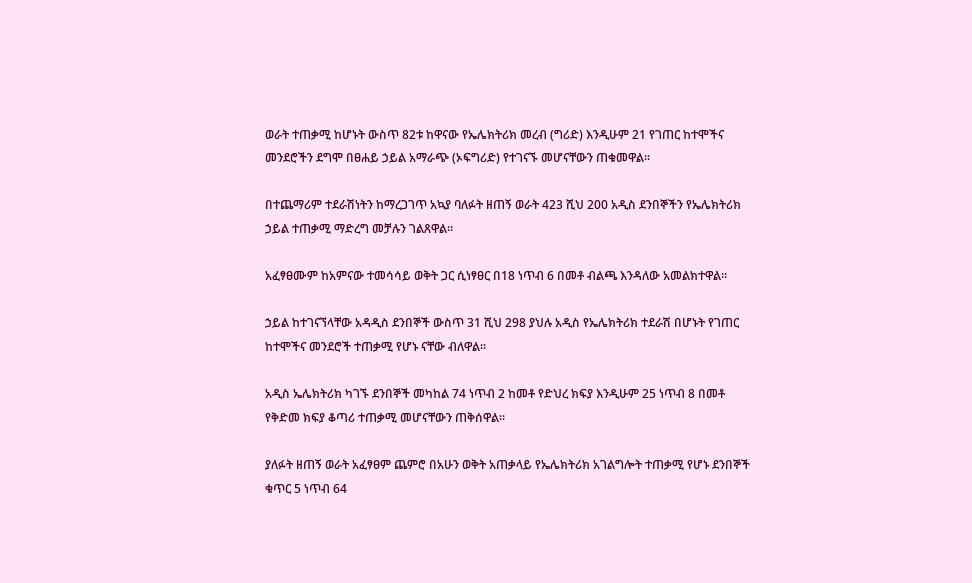ወራት ተጠቃሚ ከሆኑት ውስጥ 82ቱ ከዋናው የኤሌክትሪክ መረብ (ግሪድ) እንዲሁም 21 የገጠር ከተሞችና መንደሮችን ደግሞ በፀሐይ ኃይል አማራጭ (ኦፍግሪድ) የተገናኙ መሆናቸውን ጠቁመዋል፡፡

በተጨማሪም ተደራሽነትን ከማረጋገጥ አኳያ ባለፉት ዘጠኝ ወራት 423 ሺህ 200 አዲስ ደንበኞችን የኤሌክትሪክ ኃይል ተጠቃሚ ማድረግ መቻሉን ገልጸዋል።

አፈፃፀሙም ከአምናው ተመሳሳይ ወቅት ጋር ሲነፃፀር በ18 ነጥብ 6 በመቶ ብልጫ እንዳለው አመልክተዋል።

ኃይል ከተገናኘላቸው አዳዲስ ደንበኞች ውስጥ 31 ሺህ 298 ያህሉ አዲስ የኤሌክትሪክ ተደራሽ በሆኑት የገጠር ከተሞችና መንደሮች ተጠቃሚ የሆኑ ናቸው ብለዋል።

አዲስ ኤሌክትሪክ ካገኙ ደንበኞች መካከል 74 ነጥብ 2 ከመቶ የድህረ ክፍያ እንዲሁም 25 ነጥብ 8 በመቶ የቅድመ ክፍያ ቆጣሪ ተጠቃሚ መሆናቸውን ጠቅሰዋል፡፡

ያለፉት ዘጠኝ ወራት አፈፃፀም ጨምሮ በአሁን ወቅት አጠቃላይ የኤሌክትሪክ አገልግሎት ተጠቃሚ የሆኑ ደንበኞች ቁጥር 5 ነጥብ 64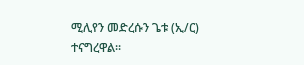ሚሊየን መድረሱን ጌቱ (ኢ/ር) ተናግረዋል፡፡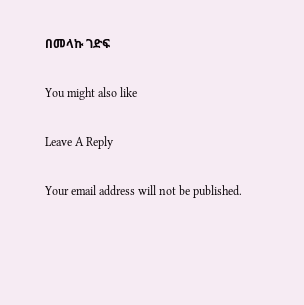በመላኩ ገድፍ

You might also like

Leave A Reply

Your email address will not be published.